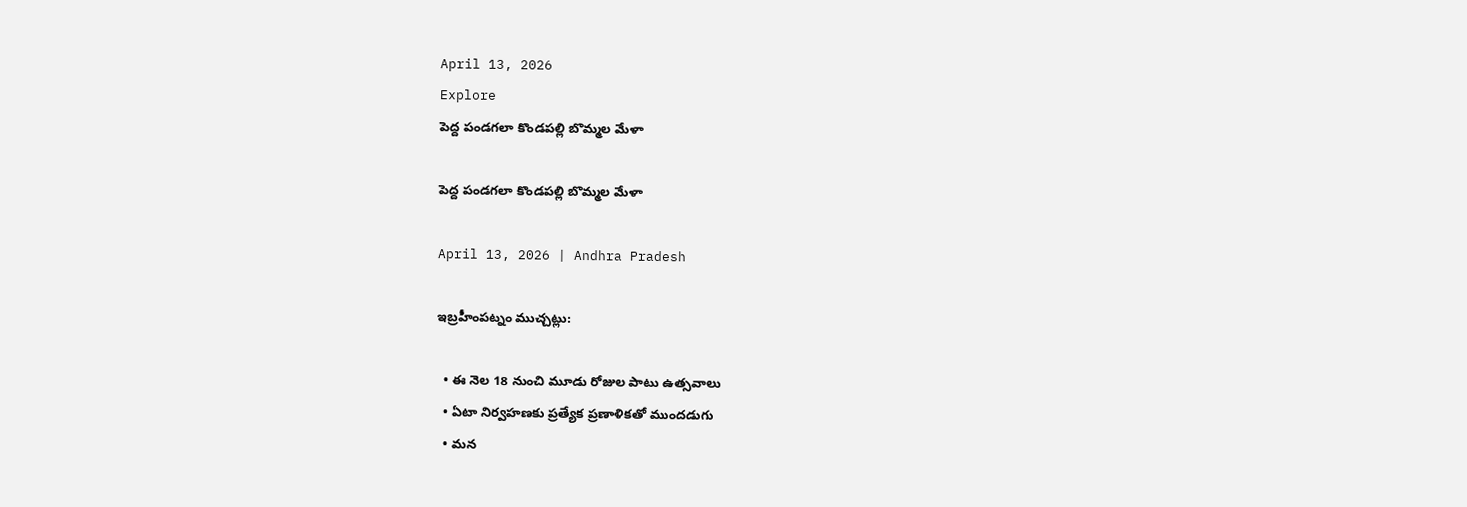April 13, 2026
Explore
పెద్ద పండ‌గ‌లా కొండ‌ప‌ల్లి బొమ్మ‌ల మేళా

పెద్ద పండ‌గ‌లా కొండ‌ప‌ల్లి బొమ్మ‌ల మేళా

April 13, 2026 | Andhra Pradesh

ఇబ్రహీంపట్నం ముచ్చట్లు:

  • ఈ నెల 18 నుంచి మూడు రోజుల పాటు ఉత్స‌వాలు
  • ఏటా నిర్వ‌హ‌ణ‌కు ప్ర‌త్యేక ప్ర‌ణాళిక‌తో ముంద‌డుగు
  • మ‌న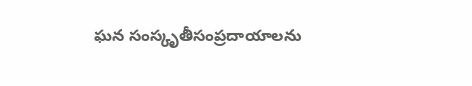ఘ‌న సంస్కృతీసంప్ర‌దాయాల‌ను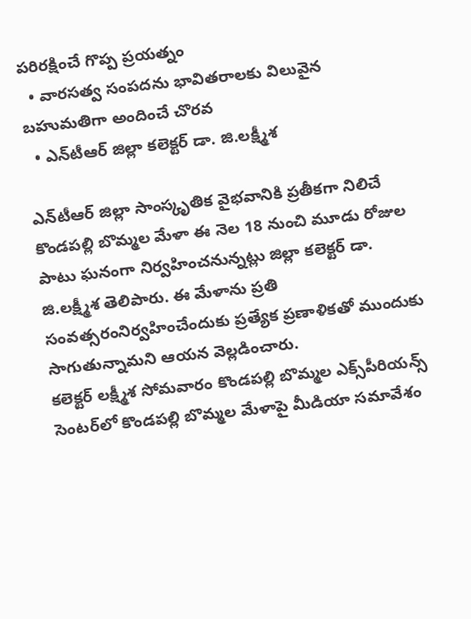ప‌రిర‌క్షించే గొప్ప ప్ర‌య‌త్నం
  • వార‌స‌త్వ సంప‌ద‌ను భావిత‌రాల‌కు విలువైన బ‌హుమ‌తిగా అందించే చొర‌వ‌
  • ఎన్‌టీఆర్ జిల్లా క‌లెక్ట‌ర్ డా. జి.ల‌క్ష్మీశ‌

ఎన్‌టీఆర్ జిల్లా సాంస్కృతిక వైభవానికి ప్రతీకగా నిలిచే కొండపల్లి బొమ్మల మేళా ఈ నెల 18 నుంచి మూడు రోజుల పాటు ఘనంగా నిర్వహించనున్నట్లు జిల్లా కలెక్టర్ డా. జి.లక్ష్మీశ తెలిపారు. ఈ మేళాను ప్రతి సంవత్సరంనిర్వహించేందుకు ప్రత్యేక ప్రణాళికతో ముందుకు సాగుతున్నామని ఆయన వెల్లడించారు.
క‌లెక్ట‌ర్ ల‌క్ష్మీశ సోమ‌వారం కొండ‌ప‌ల్లి బొమ్మ‌ల ఎక్స్‌పీరియ‌న్స్ సెంట‌ర్‌లో కొండ‌ప‌ల్లి బొమ్మ‌ల మేళాపై మీడియా స‌మావేశం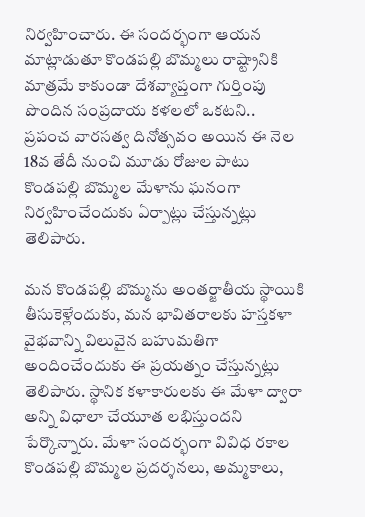నిర్వ‌హించారు. ఈ సంద‌ర్భంగా ఆయ‌న మాట్లాడుతూ కొండపల్లి బొమ్మలు రాష్ట్రానికి మాత్రమే కాకుండా దేశవ్యాప్తంగా గుర్తింపు పొందిన సంప్ర‌దాయ కళలలో ఒకటని.. ప్ర‌పంచ వార‌స‌త్వ దినోత్స‌వం అయిన ఈ నెల 18వ తేదీ నుంచి మూడు రోజుల పాటు కొండ‌ప‌ల్లి బొమ్మ‌ల మేళాను ఘ‌నంగా నిర్వ‌హించేందుకు ఏర్పాట్లు చేస్తున్న‌ట్లు తెలిపారు.

మ‌న కొండ‌ప‌ల్లి బొమ్మ‌ను అంత‌ర్జాతీయ స్థాయికి తీసుకెళ్లేందుకు, మ‌న భావిత‌రాల‌కు హ‌స్త‌క‌ళా వైభ‌వాన్ని విలువైన బ‌హుమ‌తిగా అందించేందుకు ఈ ప్ర‌య‌త్నం చేస్తున్న‌ట్లు తెలిపారు. స్థానిక క‌ళాకారుల‌కు ఈ మేళా ద్వారా అన్ని విధాలా చేయూత ల‌భిస్తుంద‌ని పేర్కొన్నారు. మేళా సందర్భంగా వివిధ రకాల కొండపల్లి బొమ్మల ప్రదర్శనలు, అమ్మకాలు,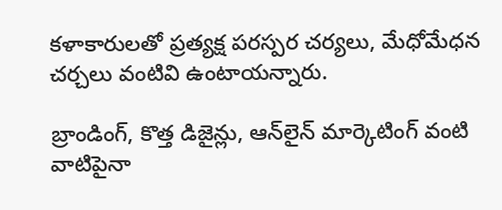కళాకారులతో ప్రత్యక్ష పరస్పర చర్యలు, మేధోమేధ‌న చ‌ర్చ‌లు వంటివి ఉంటాయ‌న్నారు.

బ్రాండింగ్‌, కొత్త డిజైన్లు, ఆన్‌లైన్ మార్కెటింగ్ వంటి వాటిపైనా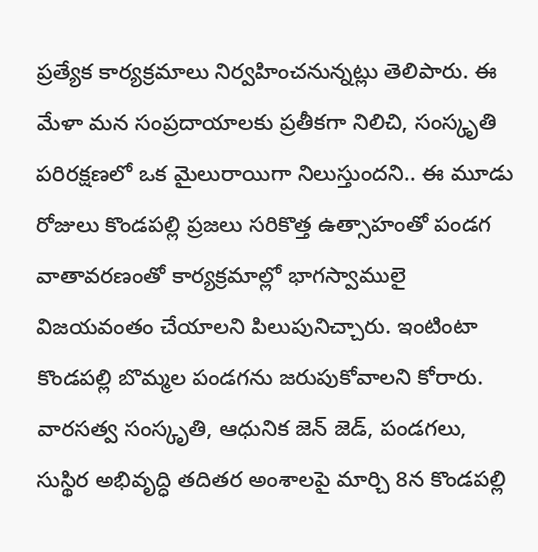ప్ర‌త్యేక కార్య‌క్ర‌మాలు నిర్వ‌హించ‌నున్న‌ట్లు తెలిపారు. ఈ మేళా మన సంప్రదాయాలకు ప్రతీకగా నిలిచి, సంస్కృతి పరిరక్షణలో ఒక మైలురాయిగా నిలుస్తుందని.. ఈ మూడు రోజులు కొండ‌పల్లి ప్ర‌జ‌లు స‌రికొత్త ఉత్సాహంతో పండ‌గ వాతావ‌ర‌ణంతో కార్య‌క్ర‌మాల్లో భాగ‌స్వాములై విజ‌య‌వంతం చేయాల‌ని పిలుపునిచ్చారు. ఇంటింటా కొండ‌ప‌ల్లి బొమ్మ‌ల పండ‌గ‌ను జ‌రుపుకోవాల‌ని కోరారు. వార‌స‌త్వ సంస్కృతి, ఆధునిక జెన్ జెడ్‌, పండ‌గ‌లు, సుస్థిర అభివృద్ధి త‌దిత‌ర అంశాల‌పై మార్చి 8న కొండ‌ప‌ల్లి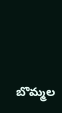బొమ్మ‌ల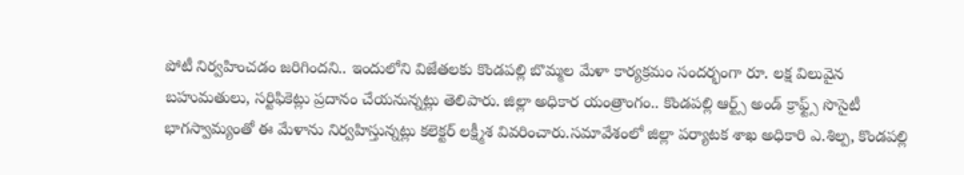పోటీ నిర్వ‌హించ‌డం జ‌రిగింద‌ని.. ఇందులోని విజేత‌ల‌కు కొండ‌ప‌ల్లి బొమ్మ‌ల మేళా కార్య‌క్ర‌మం సంద‌ర్భంగా రూ. ల‌క్ష విలువైన బ‌హుమ‌తులు, స‌ర్టిఫికెట్లు ప్ర‌దానం చేయ‌నున్న‌ట్లు తెలిపారు. జిల్లా అధికార యంత్రాంగం.. కొండ‌ప‌ల్లి ఆర్ట్స్ అండ్ క్రాఫ్ట్స్ సొసైటీ భాగ‌స్వామ్యంతో ఈ మేళాను నిర్వ‌హిస్తున్న‌ట్లు క‌లెక్ట‌ర్ ల‌క్ష్మీశ వివ‌రించారు.స‌మావేశంలో జిల్లా పర్యాటక శాఖ అధికారి ఎ.శిల్ప, కొండపల్లి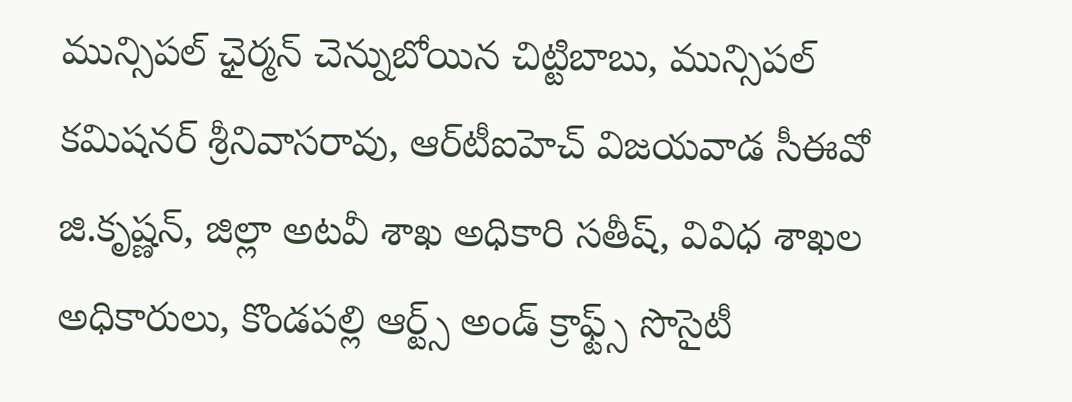మున్సిపల్ ఛైర్మ‌న్ చెన్నుబోయిన చిట్టిబాబు, మున్సిపల్ కమిషనర్ శ్రీనివాసరావు, ఆర్‌టీఐహెచ్ విజ‌య‌వాడ సీఈవో జి.కృష్ణ‌న్‌, జిల్లా అట‌వీ శాఖ అధికారి సతీష్, వివిధ శాఖల అధికారులు, కొండ‌ప‌ల్లి ఆర్ట్స్ అండ్ క్రాఫ్ట్స్ సొసైటీ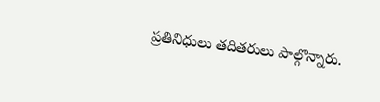ప్ర‌తినిధులు త‌దిత‌రులు పాల్గొన్నారు.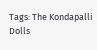Tags: The Kondapalli Dolls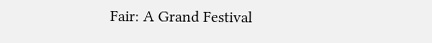Fair: A Grand Festival